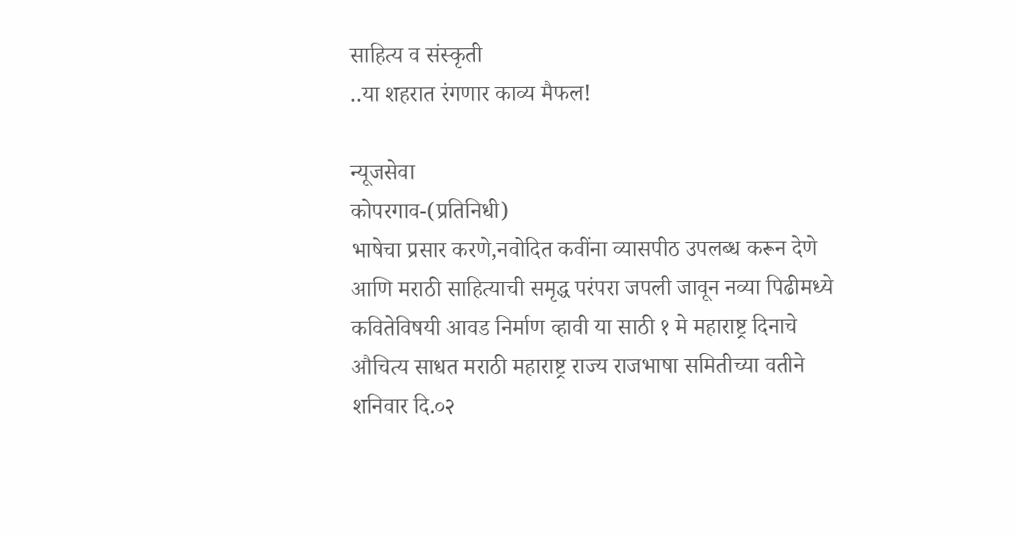साहित्य व संस्कृती
..या शहरात रंगणार काव्य मैफल!

न्यूजसेवा
कोपरगाव-(प्रतिनिधी)
भाषेचा प्रसार करणे,नवोदित कवींना व्यासपीठ उपलब्ध करून देणे आणि मराठी साहित्याची समृद्ध परंपरा जपली जावून नव्या पिढीमध्ये कवितेविषयी आवड निर्माण व्हावी या साठी १ मे महाराष्ट्र दिनाचे औचित्य साधत मराठी महाराष्ट्र राज्य राजभाषा समितीच्या वतीने शनिवार दि.०२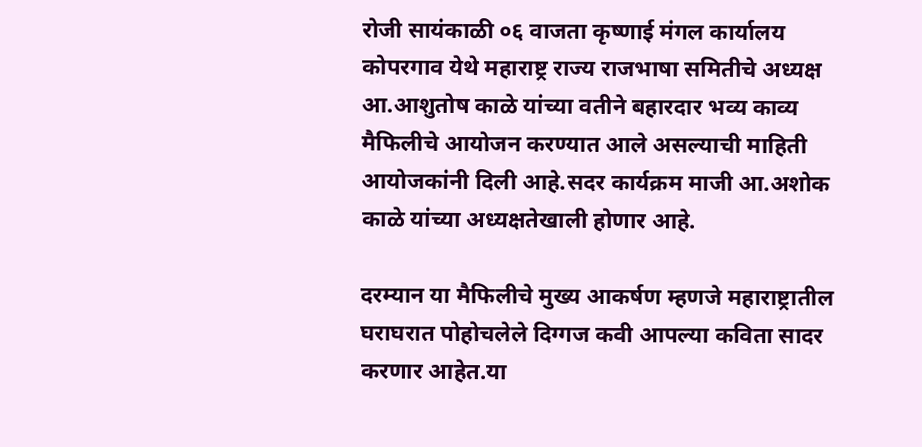रोजी सायंकाळी ०६ वाजता कृष्णाई मंगल कार्यालय कोपरगाव येथे महाराष्ट्र राज्य राजभाषा समितीचे अध्यक्ष आ.आशुतोष काळे यांच्या वतीने बहारदार भव्य काव्य मैफिलीचे आयोजन करण्यात आले असल्याची माहिती आयोजकांनी दिली आहे.सदर कार्यक्रम माजी आ.अशोक काळे यांच्या अध्यक्षतेखाली होणार आहे.

दरम्यान या मैफिलीचे मुख्य आकर्षण म्हणजे महाराष्ट्रातील घराघरात पोहोचलेले दिग्गज कवी आपल्या कविता सादर करणार आहेत.या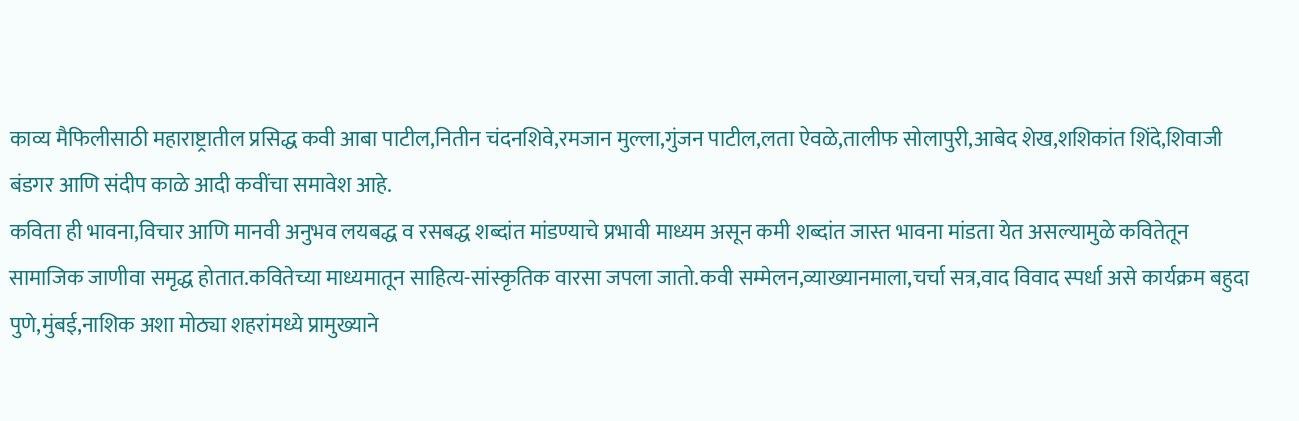काव्य मैफिलीसाठी महाराष्ट्रातील प्रसिद्ध कवी आबा पाटील,नितीन चंदनशिवे,रमजान मुल्ला,गुंजन पाटील,लता ऐवळे,तालीफ सोलापुरी,आबेद शेख,शशिकांत शिंदे,शिवाजी बंडगर आणि संदीप काळे आदी कवींचा समावेश आहे.
कविता ही भावना,विचार आणि मानवी अनुभव लयबद्ध व रसबद्ध शब्दांत मांडण्याचे प्रभावी माध्यम असून कमी शब्दांत जास्त भावना मांडता येत असल्यामुळे कवितेतून सामाजिक जाणीवा समृद्ध होतात.कवितेच्या माध्यमातून साहित्य-सांस्कृतिक वारसा जपला जातो.कवी सम्मेलन,व्याख्यानमाला,चर्चा सत्र,वाद विवाद स्पर्धा असे कार्यक्रम बहुदा पुणे,मुंबई,नाशिक अशा मोठ्या शहरांमध्ये प्रामुख्याने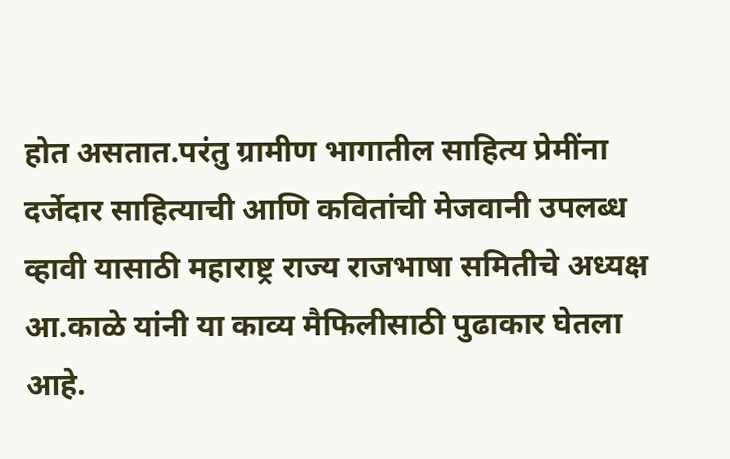होत असतात.परंतु ग्रामीण भागातील साहित्य प्रेमींना दर्जेदार साहित्याची आणि कवितांची मेजवानी उपलब्ध व्हावी यासाठी महाराष्ट्र राज्य राजभाषा समितीचे अध्यक्ष आ.काळे यांनी या काव्य मैफिलीसाठी पुढाकार घेतला आहे.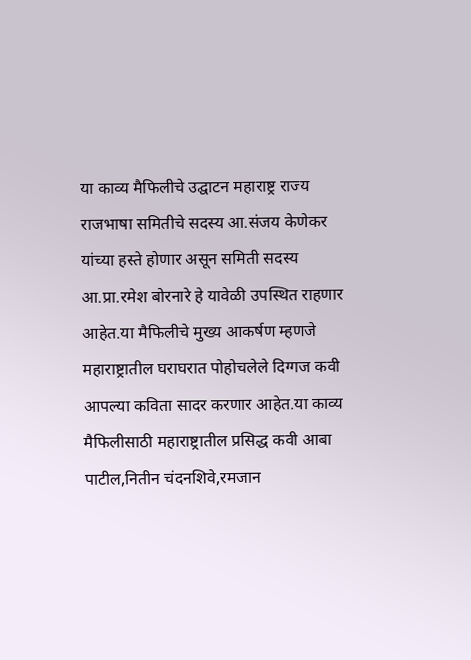या काव्य मैफिलीचे उद्घाटन महाराष्ट्र राज्य राजभाषा समितीचे सदस्य आ.संजय केणेकर यांच्या हस्ते होणार असून समिती सदस्य आ.प्रा.रमेश बोरनारे हे यावेळी उपस्थित राहणार आहेत.या मैफिलीचे मुख्य आकर्षण म्हणजे महाराष्ट्रातील घराघरात पोहोचलेले दिग्गज कवी आपल्या कविता सादर करणार आहेत.या काव्य मैफिलीसाठी महाराष्ट्रातील प्रसिद्ध कवी आबा पाटील,नितीन चंदनशिवे,रमजान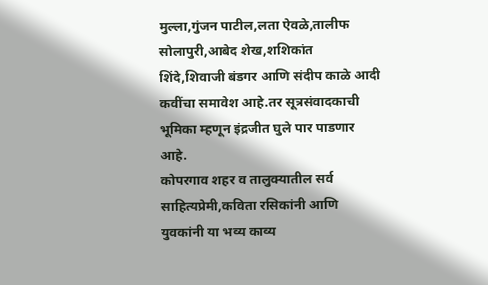मुल्ला,गुंजन पाटील,लता ऐवळे,तालीफ सोलापुरी,आबेद शेख,शशिकांत शिंदे,शिवाजी बंडगर आणि संदीप काळे आदी कवींचा समावेश आहे.तर सूत्रसंवादकाची भूमिका म्हणून इंद्रजीत घुले पार पाडणार आहे.
कोपरगाव शहर व तालुक्यातील सर्व साहित्यप्रेमी,कविता रसिकांनी आणि युवकांनी या भव्य काव्य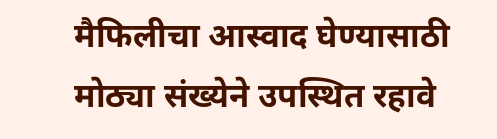मैफिलीचा आस्वाद घेण्यासाठी मोठ्या संख्येने उपस्थित रहावे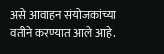असे आवाहन संयोजकांच्या वतीने करण्यात आले आहे.